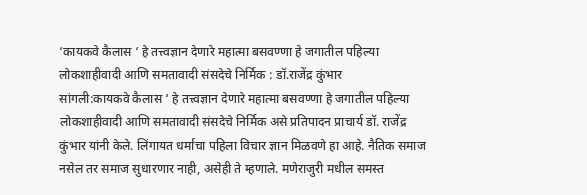‘कायकवे कैलास ‘ हे तत्त्वज्ञान देणारे महात्मा बसवण्णा हे जगातील पहिल्या लोकशाहीवादी आणि समतावादी संसदेचे निर्मिक : डॉ.राजेंद्र कुंभार
सांगली:कायकवे कैलास ‘ हे तत्त्वज्ञान देणारे महात्मा बसवण्णा हे जगातील पहिल्या लोकशाहीवादी आणि समतावादी संसदेचे निर्मिक असे प्रतिपादन प्राचार्य डॉ. राजेंद्र कुंभार यांनी केले. लिंगायत धर्माचा पहिला विचार ज्ञान मिळवणे हा आहे. नैतिक समाज नसेल तर समाज सुधारणार नाही, असेही ते म्हणाले. मणेराजुरी मधील समस्त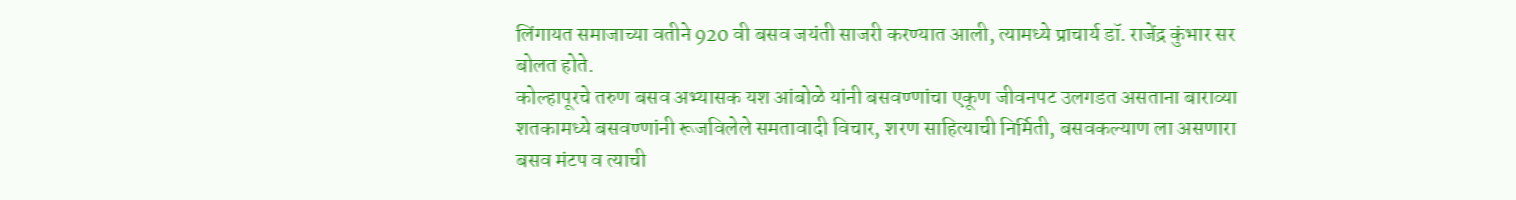लिंगायत समाजाच्या वतीने 920 वी बसव जयंती साजरी करण्यात आली, त्यामध्ये प्राचार्य डॉ. राजेंद्र कुंभार सर बोलत होते.
कोल्हापूरचे तरुण बसव अभ्यासक यश आंबोळे यांनी बसवण्णांचा एकूण जीवनपट उलगडत असताना बाराव्या शतकामध्ये बसवण्णांनी रूजविलेले समतावादी विचार, शरण साहित्याची निर्मिती, बसवकल्याण ला असणारा बसव मंटप व त्याची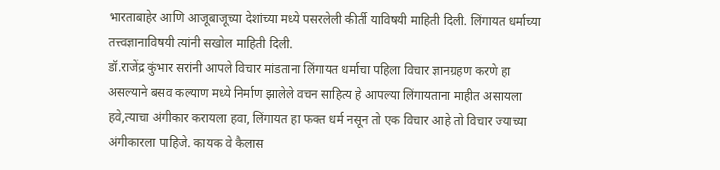भारताबाहेर आणि आजूबाजूच्या देशांच्या मध्ये पसरलेली कीर्ती याविषयी माहिती दिली. लिंगायत धर्माच्या तत्त्वज्ञानाविषयी त्यांनी सखोल माहिती दिली.
डॉ.राजेंद्र कुंभार सरांनी आपले विचार मांडताना लिंगायत धर्माचा पहिला विचार ज्ञानग्रहण करणे हा असल्याने बसव कल्याण मध्ये निर्माण झालेले वचन साहित्य हे आपल्या लिंगायताना माहीत असायला हवे,त्याचा अंगीकार करायला हवा, लिंगायत हा फक्त धर्म नसून तो एक विचार आहे तो विचार ज्याच्या अंगीकारला पाहिजे. कायक वे कैलास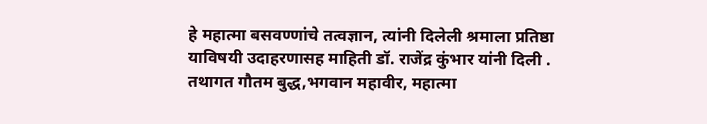हे महात्मा बसवण्णांचे तत्वज्ञान, त्यांनी दिलेली श्रमाला प्रतिष्ठा याविषयी उदाहरणासह माहिती डॉ. राजेंद्र कुंभार यांनी दिली . तथागत गौतम बुद्ध,भगवान महावीर, महात्मा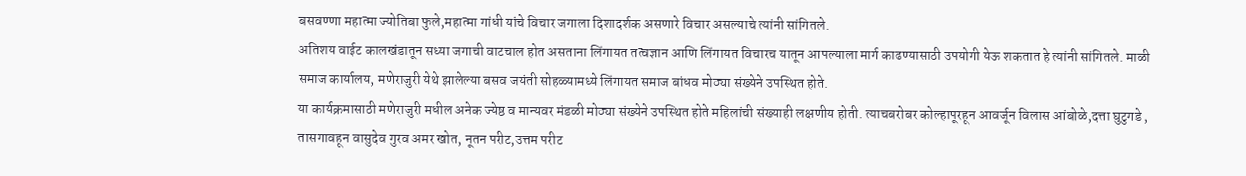बसवण्णा महात्मा ज्योतिबा फुले,महात्मा गांधी यांचे विचार जगाला दिशादर्शक असणारे विचार असल्याचे त्यांनी सांगितले.
अतिशय वाईट कालखंडातून सध्या जगाची वाटचाल होत असताना लिंगायत तत्वज्ञान आणि लिंगायत विचारच यातून आपल्याला मार्ग काढण्यासाठी उपयोगी येऊ शकतात हे त्यांनी सांगितले. माळी समाज कार्यालय, मणेराजुरी येथे झालेल्या बसव जयंती सोहळ्यामध्ये लिंगायत समाज बांधव मोठ्या संख्येने उपस्थित होते.
या कार्यक्रमासाठी मणेराजुरी मधील अनेक ज्येष्ठ व मान्यवर मंडळी मोठ्या संख्येने उपस्थित होते महिलांची संख्याही लक्षणीय होती. त्याचबरोबर कोल्हापूरहून आवर्जून विलास आंबोळे,दत्ता घुटुगडे , तासगावहून वासुदेव गुरव अमर खोत, नूतन परीट,उत्तम परीट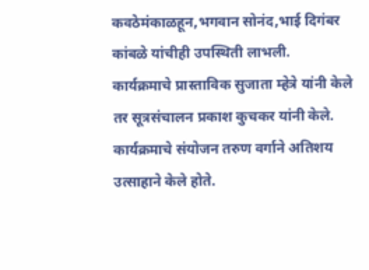कवठेमंकाळहून,भगवान सोनंद,भाई दिगंबर कांबळे यांचीही उपस्थिती लाभली.
कार्यक्रमाचे प्रास्ताविक सुजाता म्हेत्रे यांनी केले तर सूत्रसंचालन प्रकाश कुचकर यांनी केले. कार्यक्रमाचे संयोजन तरुण वर्गाने अतिशय उत्साहाने केले होते.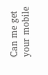Can me get your mobile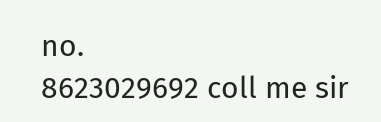no.
8623029692 coll me sir